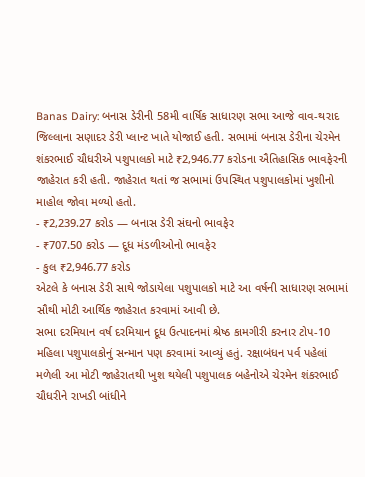Banas Dairy: બનાસ ડેરીની 58મી વાર્ષિક સાધારણ સભા આજે વાવ-થરાદ જિલ્લાના સણાદર ડેરી પ્લાન્ટ ખાતે યોજાઈ હતી. સભામાં બનાસ ડેરીના ચેરમેન શંકરભાઈ ચૌધરીએ પશુપાલકો માટે ₹2,946.77 કરોડના ઐતિહાસિક ભાવફેરની જાહેરાત કરી હતી. જાહેરાત થતાં જ સભામાં ઉપસ્થિત પશુપાલકોમાં ખુશીનો માહોલ જોવા મળ્યો હતો.
- ₹2,239.27 કરોડ — બનાસ ડેરી સંઘનો ભાવફેર
- ₹707.50 કરોડ — દૂધ મંડળીઓનો ભાવફેર
- કુલ ₹2,946.77 કરોડ
એટલે કે બનાસ ડેરી સાથે જોડાયેલા પશુપાલકો માટે આ વર્ષની સાધારણ સભામાં સૌથી મોટી આર્થિક જાહેરાત કરવામાં આવી છે.
સભા દરમિયાન વર્ષ દરમિયાન દૂધ ઉત્પાદનમાં શ્રેષ્ઠ કામગીરી કરનાર ટોપ-10 મહિલા પશુપાલકોનું સન્માન પણ કરવામાં આવ્યું હતું. રક્ષાબંધન પર્વ પહેલાં મળેલી આ મોટી જાહેરાતથી ખુશ થયેલી પશુપાલક બહેનોએ ચેરમેન શંકરભાઈ ચૌધરીને રાખડી બાંધીને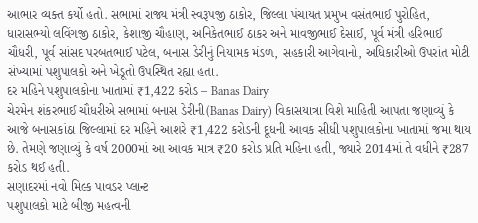આભાર વ્યક્ત કર્યો હતો. સભામાં રાજ્ય મંત્રી સ્વરૂપજી ઠાકોર, જિલ્લા પંચાયત પ્રમુખ વસંતભાઈ પુરોહિત, ધારાસભ્યો લવિંગજી ઠાકોર, કેશાજી ચૌહાણ, અનિકેતભાઈ ઠાકર અને માવજીભાઈ દેસાઈ, પૂર્વ મંત્રી હરિભાઈ ચૌધરી, પૂર્વ સાંસદ પરબતભાઈ પટેલ, બનાસ ડેરીનું નિયામક મંડળ, સહકારી આગેવાનો, અધિકારીઓ ઉપરાંત મોટી સંખ્યામાં પશુપાલકો અને ખેડૂતો ઉપસ્થિત રહ્યા હતા.
દર મહિને પશુપાલકોના ખાતામાં ₹1,422 કરોડ – Banas Dairy
ચેરમેન શંકરભાઈ ચૌધરીએ સભામાં બનાસ ડેરીની(Banas Dairy) વિકાસયાત્રા વિશે માહિતી આપતા જણાવ્યું કે આજે બનાસકાંઠા જિલ્લામાં દર મહિને આશરે ₹1,422 કરોડની દૂધની આવક સીધી પશુપાલકોના ખાતામાં જમા થાય છે. તેમણે જણાવ્યું કે વર્ષ 2000માં આ આવક માત્ર ₹20 કરોડ પ્રતિ મહિના હતી, જ્યારે 2014માં તે વધીને ₹287 કરોડ થઈ હતી.
સણાદરમાં નવો મિલ્ક પાવડર પ્લાન્ટ
પશુપાલકો માટે બીજી મહત્વની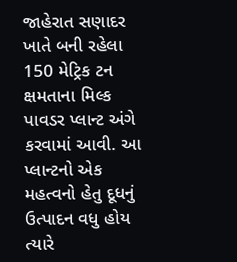જાહેરાત સણાદર ખાતે બની રહેલા 150 મેટ્રિક ટન ક્ષમતાના મિલ્ક પાવડર પ્લાન્ટ અંગે કરવામાં આવી. આ પ્લાન્ટનો એક મહત્વનો હેતુ દૂધનું ઉત્પાદન વધુ હોય ત્યારે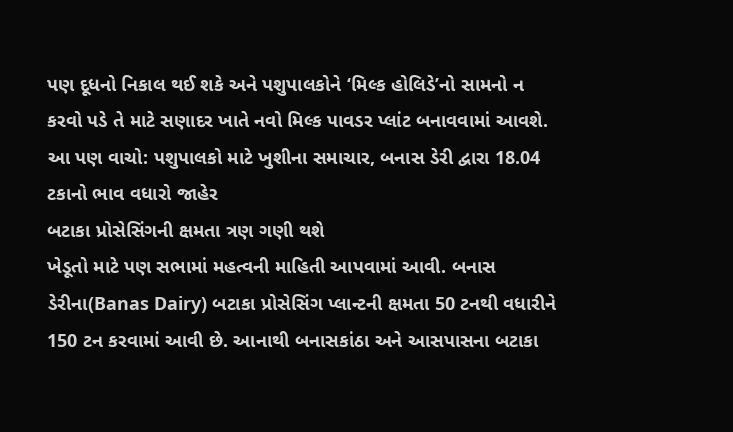પણ દૂધનો નિકાલ થઈ શકે અને પશુપાલકોને ‘મિલ્ક હોલિડે’નો સામનો ન કરવો પડે તે માટે સણાદર ખાતે નવો મિલ્ક પાવડર પ્લાંટ બનાવવામાં આવશે.
આ પણ વાચો: પશુપાલકો માટે ખુશીના સમાચાર, બનાસ ડેરી દ્વારા 18.04 ટકાનો ભાવ વધારો જાહેર
બટાકા પ્રોસેસિંગની ક્ષમતા ત્રણ ગણી થશે
ખેડૂતો માટે પણ સભામાં મહત્વની માહિતી આપવામાં આવી. બનાસ ડેરીના(Banas Dairy) બટાકા પ્રોસેસિંગ પ્લાન્ટની ક્ષમતા 50 ટનથી વધારીને 150 ટન કરવામાં આવી છે. આનાથી બનાસકાંઠા અને આસપાસના બટાકા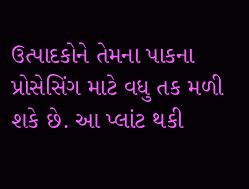ઉત્પાદકોને તેમના પાકના પ્રોસેસિંગ માટે વધુ તક મળી શકે છે. આ પ્લાંટ થકી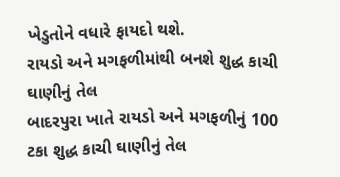ખેડુતોને વધારે ફાયદો થશે.
રાયડો અને મગફળીમાંથી બનશે શુદ્ધ કાચી ઘાણીનું તેલ
બાદરપુરા ખાતે રાયડો અને મગફળીનું 100 ટકા શુદ્ધ કાચી ઘાણીનું તેલ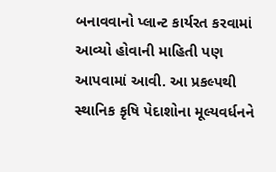બનાવવાનો પ્લાન્ટ કાર્યરત કરવામાં આવ્યો હોવાની માહિતી પણ આપવામાં આવી. આ પ્રકલ્પથી સ્થાનિક કૃષિ પેદાશોના મૂલ્યવર્ધનને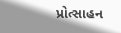પ્રોત્સાહન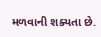મળવાની શક્યતા છે.